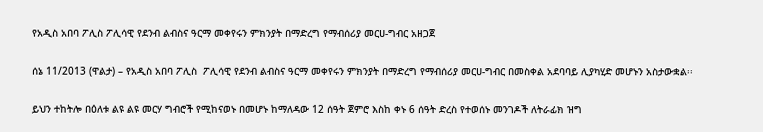የአዲስ አበባ ፖሊስ ፖሊሳዊ የደንብ ልብስና ዓርማ መቀየሩን ምክንያት በማድረግ የማብሰሪያ መርሀ-ግብር አዘጋጀ

ሰኔ 11/2013 (ዋልታ) – የአዲስ አበባ ፖሊስ  ፖሊሳዊ የደንብ ልብስና ዓርማ መቀየሩን ምክንያት በማድረግ የማብሰሪያ መርሀ-ግብር በመስቀል አደባባይ ሊያካሂድ መሆኑን አስታውቋል፡፡

ይህን ተከትሎ በዕለቱ ልዩ ልዩ መርሃ ግብሮች የሚከናወኑ በመሆኑ ከማለዳው 12 ሰዓት ጀምሮ እስከ ቀኑ 6 ሰዓት ድረስ የተወሰኑ መንገዶች ለትራፊክ ዝግ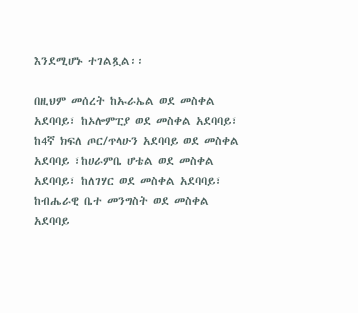እንደሚሆኑ ተገልጿል፡፡

በዚህም መሰረት ከኡራኤል ወደ መስቀል አደባባይ፣ ከኦሎምፒያ ወደ መስቀል አደባባይ፣ ከ4ኛ ክፍለ ጦር/ጥላሁን አደባባይ ወደ መስቀል አደባባይ ፣ከሀራምቤ ሆቴል ወደ መስቀል አደባባይ፣ ከለገሃር ወደ መስቀል አደባባይ፣ ከብሔራዊ ቤተ መንግስት ወደ መስቀል አደባባይ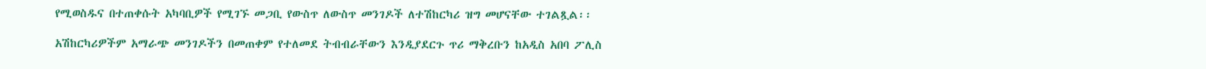የሚወስዱና በተጠቀሱት አካባቢዎች የሚገኙ መጋቢ የውስጥ ለውስጥ መንገዶች ለተሽከርካሪ ዝግ መሆናቸው ተገልጿል፡፡

አሽከርካሪዎችም አማራጭ መንገዶችን በመጠቀም የተለመደ ትብብራቸውን እንዲያደርጉ ጥሪ ማቅረቡን ከአዲስ አበባ ፖሊስ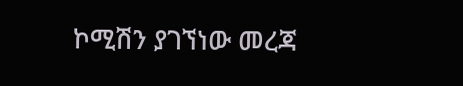ኮሚሽን ያገኘነው መረጃ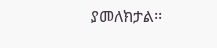ያመለክታል፡፡